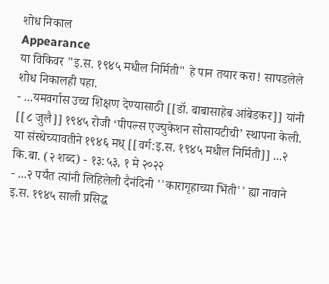शोध निकाल
Appearance
या विकिवर "इ.स. १९४५ मधील निर्मिती" हे पान तयार करा! सापडलेले शोध निकालही पहा.
- ...यमवर्गास उच्च शिक्षण देण्यासाठी [[डॉ. बाबासाहेब आंबेडकर]] यांनी [[८ जुलै]] १९४५ रोजी ‘पीपल्स एज्युकेशन सोसायटीची’ स्थापना केली. या संस्थेच्यावतीने १९४६ मध् [[वर्ग:इ.स. १९४५ मधील निर्मिती]] ...२ कि.बा. (२ शब्द) - १३:५३, १ मे २०२२
- ...२ पर्यंत त्यांनी लिहिलेली दैनंदिनी ''कारागृहाच्या भिंती'' ह्या नावाने इ.स. १९४५ साली प्रसिद्ध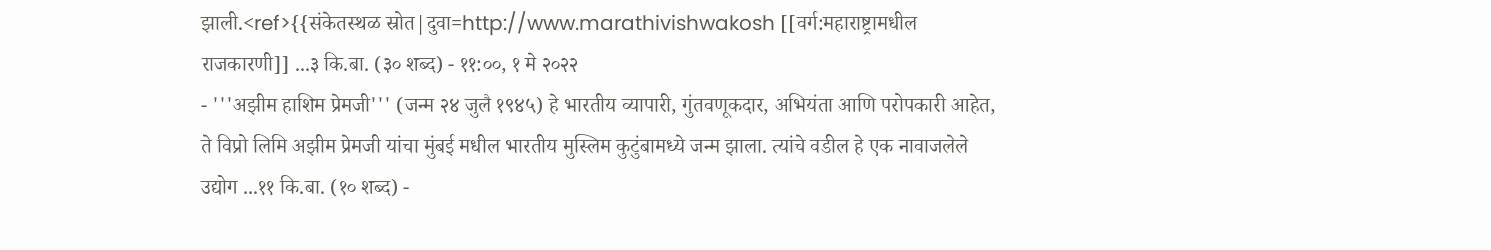झाली.<ref>{{संकेतस्थळ स्रोत|दुवा=http://www.marathivishwakosh [[वर्ग:महाराष्ट्रामधील राजकारणी]] ...३ कि.बा. (३० शब्द) - ११:००, १ मे २०२२
- '''अझीम हाशिम प्रेमजी''' (जन्म २४ जुलै १९४५) हे भारतीय व्यापारी, गुंतवणूकदार, अभियंता आणि परोपकारी आहेत, ते विप्रो लिमि अझीम प्रेमजी यांचा मुंबई मधील भारतीय मुस्लिम कुटुंबामध्ये जन्म झाला. त्यांचे वडील हे एक नावाजलेले उद्योग ...११ कि.बा. (१० शब्द) -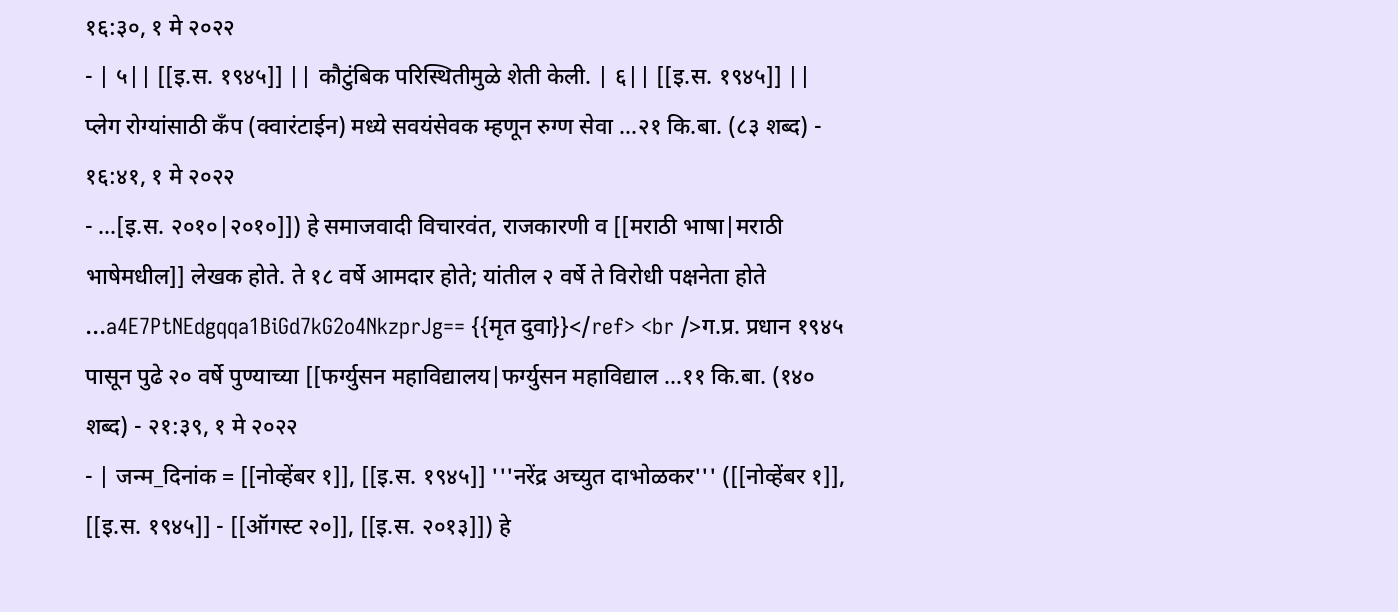१६:३०, १ मे २०२२
- | ५|| [[इ.स. १९४५]] || कौटुंबिक परिस्थितीमुळे शेती केली. | ६|| [[इ.स. १९४५]] || प्लेग रोग्यांसाठी कॅंप (क्वारंटाईन) मध्ये सवयंसेवक म्हणून रुग्ण सेवा ...२१ कि.बा. (८३ शब्द) - १६:४१, १ मे २०२२
- ...[इ.स. २०१०|२०१०]]) हे समाजवादी विचारवंत, राजकारणी व [[मराठी भाषा|मराठी भाषेमधील]] लेखक होते. ते १८ वर्षे आमदार होते; यांतील २ वर्षे ते विरोधी पक्षनेता होते ...a4E7PtNEdgqqa1BiGd7kG2o4NkzprJg== {{मृत दुवा}}</ref> <br />ग.प्र. प्रधान १९४५ पासून पुढे २० वर्षे पुण्याच्या [[फर्ग्युसन महाविद्यालय|फर्ग्युसन महाविद्याल ...११ कि.बा. (१४० शब्द) - २१:३९, १ मे २०२२
- | जन्म_दिनांक = [[नोव्हेंबर १]], [[इ.स. १९४५]] '''नरेंद्र अच्युत दाभोळकर''' ([[नोव्हेंबर १]], [[इ.स. १९४५]] - [[ऑगस्ट २०]], [[इ.स. २०१३]]) हे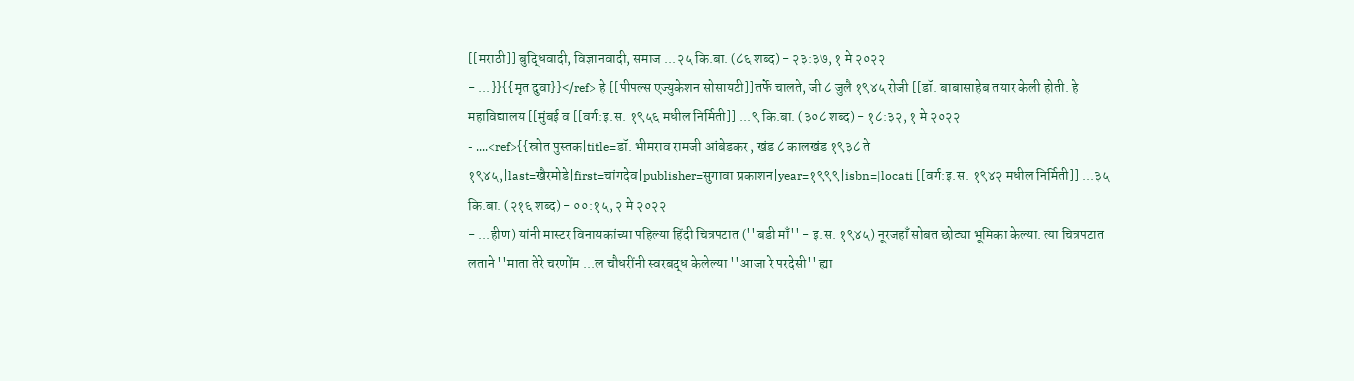[[मराठी]] बुद्धिवादी, विज्ञानवादी, समाज ...२५ कि.बा. (८६ शब्द) - २३:३७, १ मे २०२२
- ...}}{{मृत दुवा}}</ref> हे [[पीपल्स एज्युकेशन सोसायटी]]तर्फे चालते, जी ८ जुलै १९४५ रोजी [[डॉ. बाबासाहेब तयार केली होती. हे महाविद्यालय [[मुंबई व [[वर्ग:इ.स. १९५६ मधील निर्मिती]] ...९ कि.बा. (३०८ शब्द) - १८:३२, १ मे २०२२
- ....<ref>{{स्रोत पुस्तक|title=डॉ. भीमराव रामजी आंबेडकर , खंड ८ कालखंड १९३८ ते १९४५,|last=खैरमोडे|first=चांगदेव|publisher=सुगावा प्रकाशन|year=१९९९|isbn=|locati [[वर्ग:इ.स. १९४२ मधील निर्मिती]] ...३५ कि.बा. (२१६ शब्द) - ००:१५, २ मे २०२२
- ...हीण) यांनी मास्टर विनायकांच्या पहिल्या हिंदी चित्रपटात (''बडी माँ'' - इ.स. १९४५) नूरजहाँ सोबत छोट्या भूमिका केल्या. त्या चित्रपटात लताने ''माता तेरे चरणोंम ...ल चौधरींनी स्वरबद्ध केलेल्या ''आजा रे परदेसी'' ह्या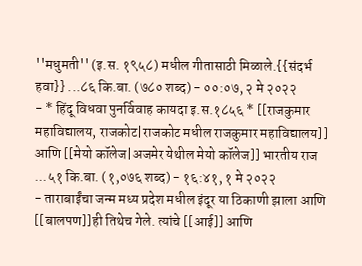''मधुमती'' (इ.स. १९५८) मधील गीतासाठी मिळाले.{{संदर्भ हवा}} ...८६ कि.बा. (७८० शब्द) - ००:०७, २ मे २०२२
- * हिंदू विधवा पुनर्विवाह कायदा इ.स.१८५६ * [[राजकुमार महाविद्यालय, राजकोट|राजकोट मधील राजकुमार महाविद्यालय]] आणि [[मेयो कॉलेज|अजमेर येथील मेयो कॉलेज]] भारतीय राज ...५१ कि.बा. (१,०७६ शब्द) - १६:४१, १ मे २०२२
- ताराबाईंचा जन्म मध्य प्रदेश मधील इंदूर या ठिकाणी झाला आणि [[बालपण]]ही तिथेच गेले. त्यांचे [[आई]] आणि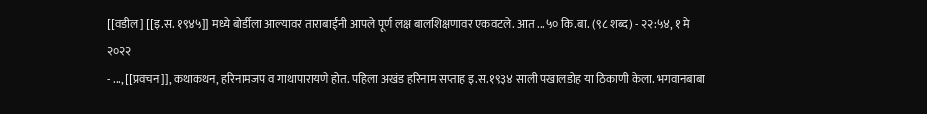[[वडील] [[इ.स. १९४५]] मध्ये बोर्डीला आल्यावर ताराबाईंनी आपले पूर्ण लक्ष बालशिक्षणावर एकवटले. आत ...५० कि.बा. (९८ शब्द) - २२:५४, १ मे २०२२
- ..., [[प्रवचन]], कथाकथन, हरिनामजप व गाथापारायणे होत. पहिला अखंड हरिनाम सप्ताह इ.स.१९३४ साली पखालडोह या ठिकाणी केला. भगवानबाबा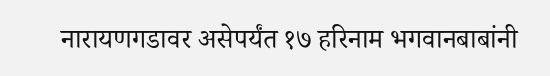नारायणगडावर असेपर्यंत १७ हरिनाम भगवानबाबांनी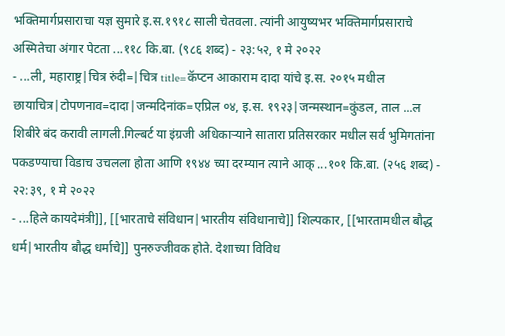भक्तिमार्गप्रसाराचा यज्ञ सुमारे इ.स.१९१८ साली चेतवला. त्यांनी आयुष्यभर भक्तिमार्गप्रसाराचे अस्मितेचा अंगार पेटता ...११८ कि.बा. (९८६ शब्द) - २३:५२, १ मे २०२२
- ...ली, महाराष्ट्र|चित्र रुंदी=|चित्र title=कॅप्टन आकाराम दादा यांचे इ.स. २०१५ मधील छायाचित्र|टोपणनाव=दादा|जन्मदिनांक=एप्रिल ०४, इ.स. १९२३|जन्मस्थान=कुंडल, ताल ...ल शिबीरे बंद करावी लागली.गिल्बर्ट या इंग्रजी अधिकाऱ्याने सातारा प्रतिसरकार मधील सर्व भुमिगतांना पकडण्याचा विडाच उचलला होता आणि १९४४ च्या दरम्यान त्याने आक् ...१०१ कि.बा. (२५६ शब्द) - २२:३९, १ मे २०२२
- ...हिले कायदेमंत्री]], [[भारताचे संविधान|भारतीय संविधानाचे]] शिल्पकार, [[भारतामधील बौद्ध धर्म|भारतीय बौद्ध धर्माचे]] पुनरुज्जीवक होते. देशाच्या विविध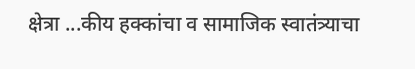क्षेत्रा ...कीय हक्कांचा व सामाजिक स्वातंत्र्याचा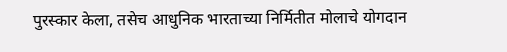पुरस्कार केला, तसेच आधुनिक भारताच्या निर्मितीत मोलाचे योगदान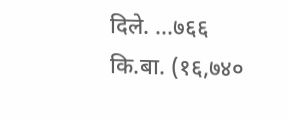दिले. ...७६६ कि.बा. (१६,७४०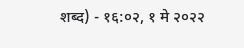शब्द) - १६:०२, १ मे २०२२